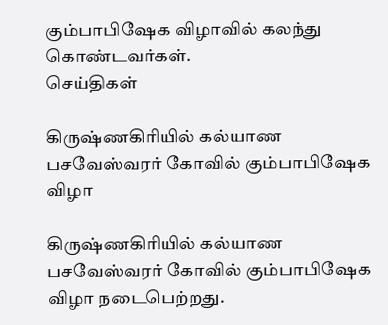கும்பாபிஷேக விழாவில் கலந்து கொண்டவர்கள்.
செய்திகள்

கிருஷ்ணகிரியில் கல்யாண பசவேஸ்வரர் கோவில் கும்பாபிஷேக விழா

கிருஷ்ணகிரியில் கல்யாண பசவேஸ்வரர் கோவில் கும்பாபிஷேக விழா நடைபெற்றது.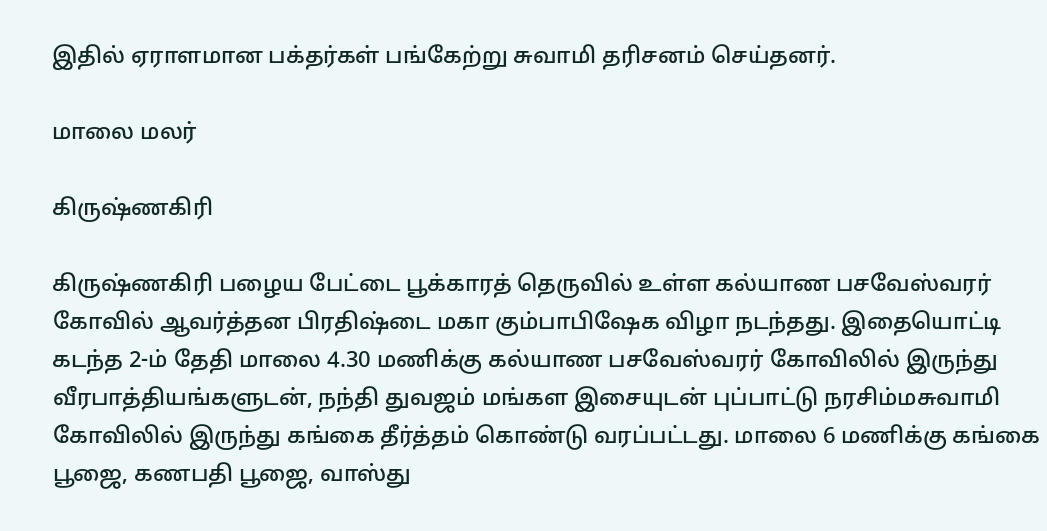இதில் ஏராளமான பக்தர்கள் பங்கேற்று சுவாமி தரிசனம் செய்தனர்.

மாலை மலர்

கிருஷ்ணகிரி

கிருஷ்ணகிரி பழைய பேட்டை பூக்காரத் தெருவில் உள்ள கல்யாண பசவேஸ்வரர் கோவில் ஆவர்த்தன பிரதிஷ்டை மகா கும்பாபிஷேக விழா நடந்தது. இதையொட்டி கடந்த 2-ம் தேதி மாலை 4.30 மணிக்கு கல்யாண பசவேஸ்வரர் கோவிலில் இருந்து வீரபாத்தியங்களுடன், நந்தி துவஜம் மங்கள இசையுடன் புப்பாட்டு நரசிம்மசுவாமி கோவிலில் இருந்து கங்கை தீர்த்தம் கொண்டு வரப்பட்டது. மாலை 6 மணிக்கு கங்கை பூஜை, கணபதி பூஜை, வாஸ்து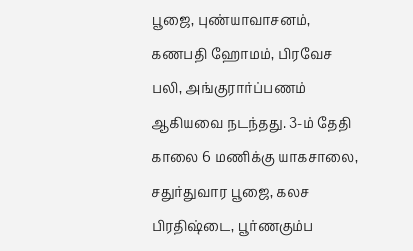பூஜை, புண்யாவாசனம், கணபதி ஹோமம், பிரவேச பலி, அங்குரார்ப்பணம் ஆகியவை நடந்தது. 3-ம் தேதி காலை 6 மணிக்கு யாகசாலை, சதுர்துவார பூஜை, கலச பிரதிஷ்டை, பூர்ணகும்ப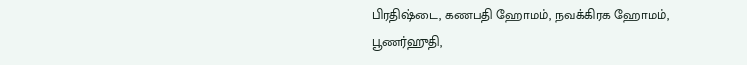பிரதிஷ்டை, கணபதி ஹோமம், நவக்கிரக ஹோமம், பூணர்ஹுதி,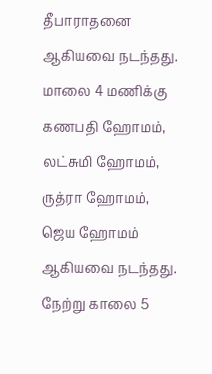தீபாராதனை ஆகியவை நடந்தது. மாலை 4 மணிக்கு கணபதி ஹோமம், லட்சுமி ஹோமம், ருத்ரா ஹோமம், ஜெய ஹோமம் ஆகியவை நடந்தது. நேற்று காலை 5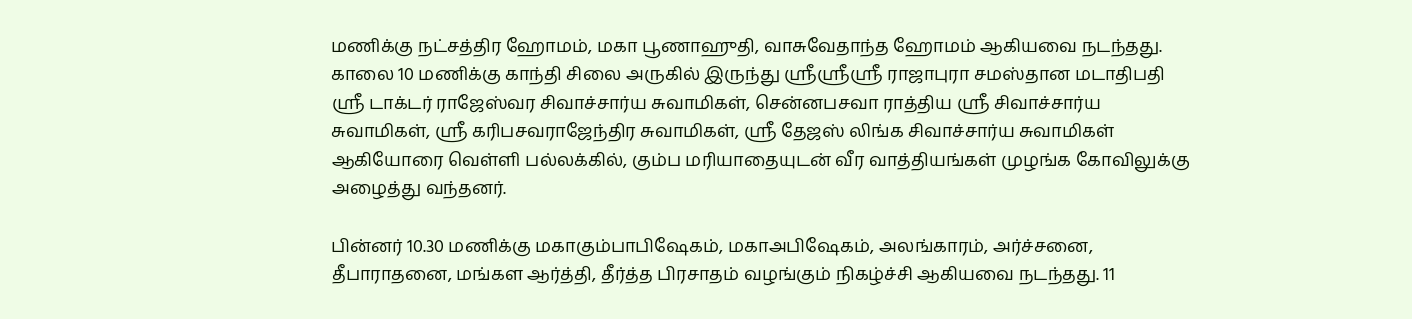மணிக்கு நட்சத்திர ஹோமம், மகா பூணாஹுதி, வாசுவேதாந்த ஹோமம் ஆகியவை நடந்தது. காலை 10 மணிக்கு காந்தி சிலை அருகில் இருந்து ஸ்ரீஸ்ரீஸ்ரீ ராஜாபுரா சமஸ்தான மடாதிபதி ஸ்ரீ டாக்டர் ராஜேஸ்வர சிவாச்சார்ய சுவாமிகள், சென்னபசவா ராத்திய ஸ்ரீ சிவாச்சார்ய சுவாமிகள், ஸ்ரீ கரிபசவராஜேந்திர சுவாமிகள், ஸ்ரீ தேஜஸ் லிங்க சிவாச்சார்ய சுவாமிகள் ஆகியோரை வெள்ளி பல்லக்கில், கும்ப மரியாதையுடன் வீர வாத்தியங்கள் முழங்க கோவிலுக்கு அழைத்து வந்தனர்.

பின்னர் 10.30 மணிக்கு மகாகும்பாபிஷேகம், மகாஅபிஷேகம், அலங்காரம், அர்ச்சனை, தீபாராதனை, மங்கள ஆர்த்தி, தீர்த்த பிரசாதம் வழங்கும் நிகழ்ச்சி ஆகியவை நடந்தது. 11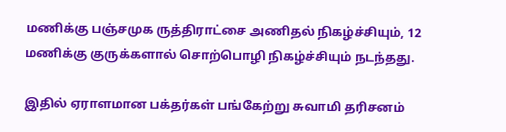மணிக்கு பஞ்சமுக ருத்திராட்சை அணிதல் நிகழ்ச்சியும், 12 மணிக்கு குருக்களால் சொற்பொழி நிகழ்ச்சியும் நடந்தது.

இதில் ஏராளமான பக்தர்கள் பங்கேற்று சுவாமி தரிசனம்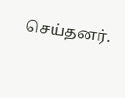செய்தனர்.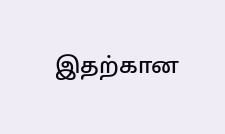இதற்கான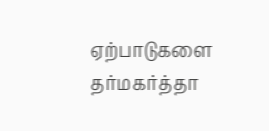ஏற்பாடுகளை தர்மகர்த்தா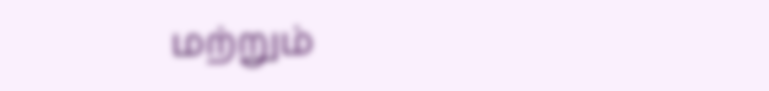மற்றும்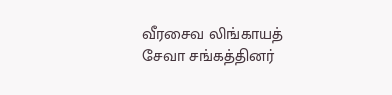வீரசைவ லிங்காயத் சேவா சங்கத்தினர்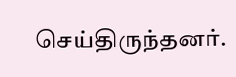செய்திருந்தனர்.